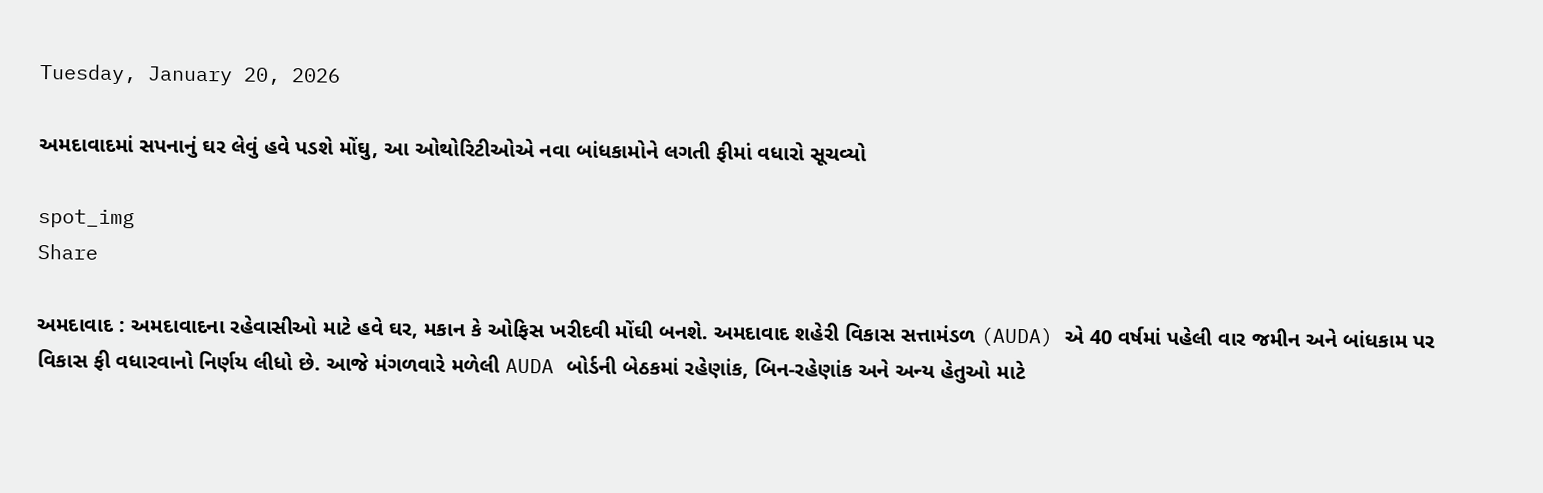Tuesday, January 20, 2026

અમદાવાદમાં સપનાનું ઘર લેવું હવે પડશે મોંઘુ, આ ઓથોરિટીઓએ નવા બાંધકામોને લગતી ફીમાં વધારો સૂચવ્યો

spot_img
Share

અમદાવાદ : અમદાવાદના રહેવાસીઓ માટે હવે ઘર, મકાન કે ઓફિસ ખરીદવી મોંઘી બનશે. અમદાવાદ શહેરી વિકાસ સત્તામંડળ (AUDA) એ 40 વર્ષમાં પહેલી વાર જમીન અને બાંધકામ પર વિકાસ ફી વધારવાનો નિર્ણય લીધો છે. આજે મંગળવારે મળેલી AUDA બોર્ડની બેઠકમાં રહેણાંક, બિન-રહેણાંક અને અન્ય હેતુઓ માટે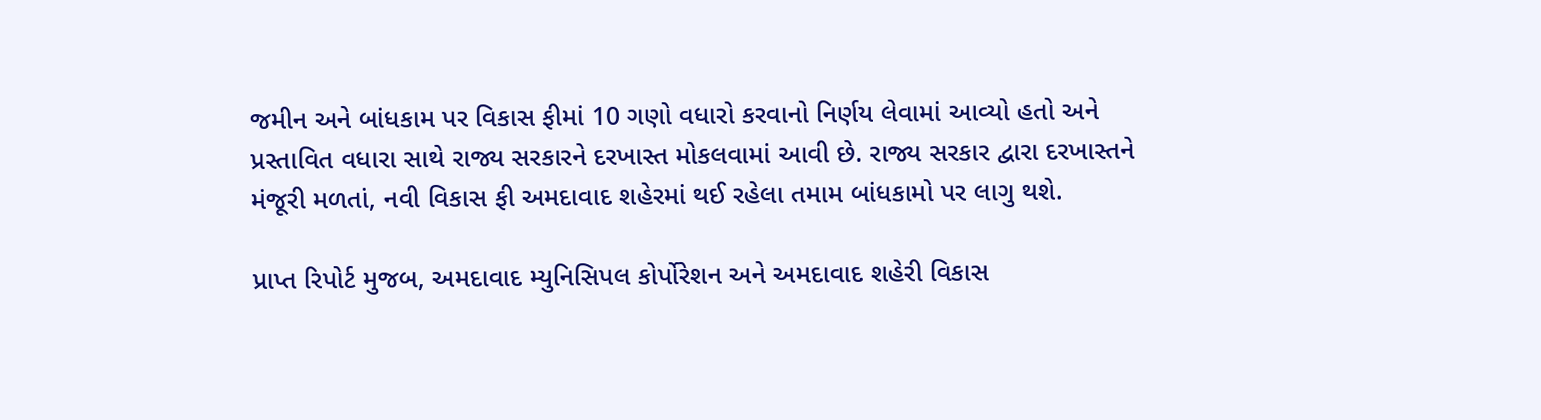જમીન અને બાંધકામ પર વિકાસ ફીમાં 10 ગણો વધારો કરવાનો નિર્ણય લેવામાં આવ્યો હતો અને પ્રસ્તાવિત વધારા સાથે રાજ્ય સરકારને દરખાસ્ત મોકલવામાં આવી છે. રાજ્ય સરકાર દ્વારા દરખાસ્તને મંજૂરી મળતાં, નવી વિકાસ ફી અમદાવાદ શહેરમાં થઈ રહેલા તમામ બાંધકામો પર લાગુ થશે.

પ્રાપ્ત રિપોર્ટ મુજબ, અમદાવાદ મ્યુનિસિપલ કોર્પોરેશન અને અમદાવાદ શહેરી વિકાસ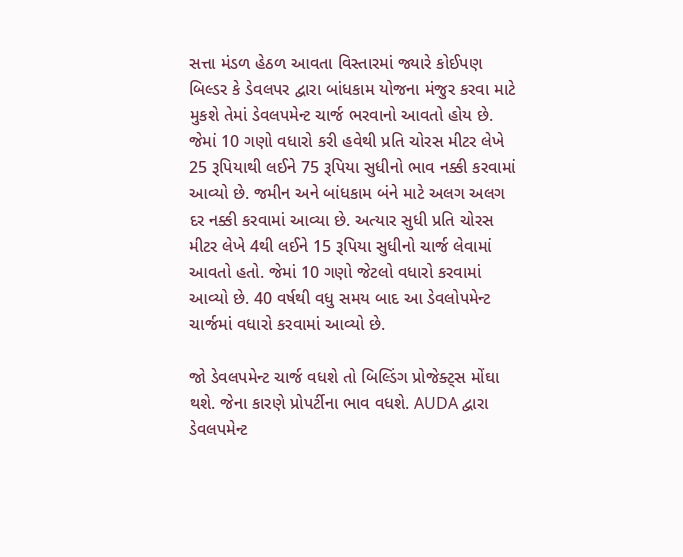સત્તા મંડળ હેઠળ આવતા વિસ્તારમાં જ્યારે કોઈપણ બિલ્ડર કે ડેવલપર દ્વારા બાંધકામ યોજના મંજુર કરવા માટે મુકશે તેમાં ડેવલપમેન્ટ ચાર્જ ભરવાનો આવતો હોય છે. જેમાં 10 ગણો વધારો કરી હવેથી પ્રતિ ચોરસ મીટર લેખે 25 રૂપિયાથી લઈને 75 રૂપિયા સુધીનો ભાવ નક્કી કરવામાં આવ્યો છે. જમીન અને બાંધકામ બંને માટે અલગ અલગ દર નક્કી કરવામાં આવ્યા છે. અત્યાર સુધી પ્રતિ ચોરસ મીટર લેખે 4થી લઈને 15 રૂપિયા સુધીનો ચાર્જ લેવામાં આવતો હતો. જેમાં 10 ગણો જેટલો વધારો કરવામાં આવ્યો છે. 40 વર્ષથી વધુ સમય બાદ આ ડેવલોપમેન્ટ ચાર્જમાં વધારો કરવામાં આવ્યો છે.

જો ડેવલપમેન્ટ ચાર્જ વધશે તો બિલ્ડિંગ પ્રોજેક્ટ્સ મોંઘા થશે. જેના કારણે પ્રોપર્ટીના ભાવ વધશે. AUDA દ્વારા ડેવલપમેન્ટ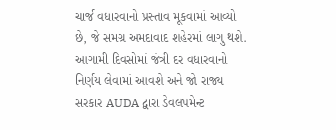ચાર્જ વધારવાનો પ્રસ્તાવ મૂકવામાં આવ્યો છે, જે સમગ્ર અમદાવાદ શહેરમાં લાગુ થશે. આગામી દિવસોમાં જંત્રી દર વધારવાનો નિર્ણય લેવામાં આવશે અને જો રાજ્ય સરકાર AUDA દ્વારા ડેવલપમેન્ટ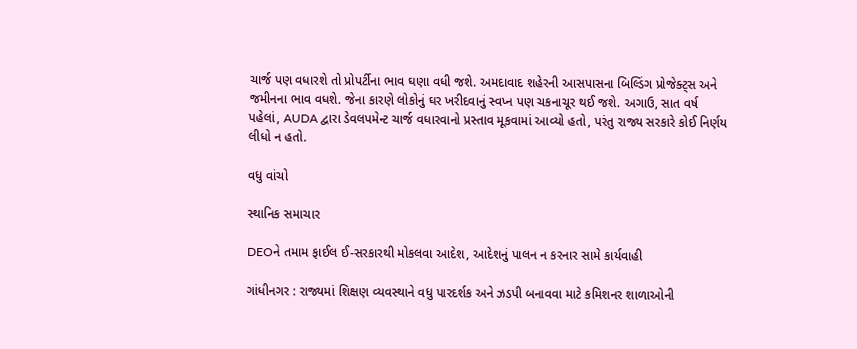ચાર્જ પણ વધારશે તો પ્રોપર્ટીના ભાવ ઘણા વધી જશે. અમદાવાદ શહેરની આસપાસના બિલ્ડિંગ પ્રોજેક્ટ્સ અને જમીનના ભાવ વધશે. જેના કારણે લોકોનું ઘર ખરીદવાનું સ્વપ્ન પણ ચકનાચૂર થઈ જશે. અગાઉ, સાત વર્ષ પહેલાં, AUDA દ્વારા ડેવલપમેન્ટ ચાર્જ વધારવાનો પ્રસ્તાવ મૂકવામાં આવ્યો હતો, પરંતુ રાજ્ય સરકારે કોઈ નિર્ણય લીધો ન હતો.

વધુ વાંચો

સ્થાનિક સમાચાર

DEOને તમામ ફાઈલ ઈ-સરકારથી મોકલવા આદેશ, આદેશનું પાલન ન કરનાર સામે કાર્યવાહી

ગાંધીનગર : રાજ્યમાં શિક્ષણ વ્યવસ્થાને વધુ પારદર્શક અને ઝડપી બનાવવા માટે કમિશનર શાળાઓની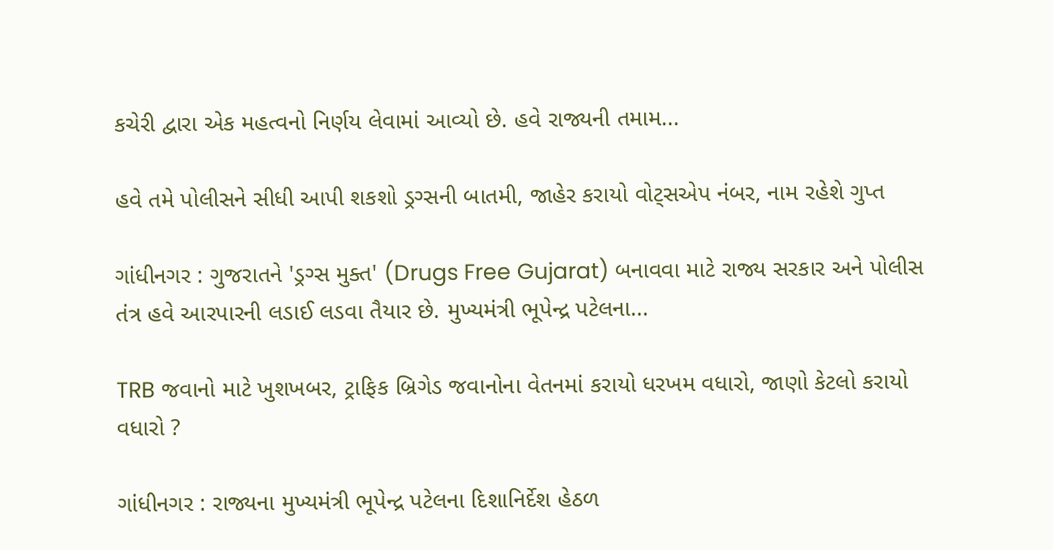કચેરી દ્વારા એક મહત્વનો નિર્ણય લેવામાં આવ્યો છે. હવે રાજ્યની તમામ...

હવે તમે પોલીસને સીધી આપી શકશો ડ્રગ્સની બાતમી, જાહેર કરાયો વોટ્સએપ નંબર, નામ રહેશે ગુપ્ત

ગાંધીનગર : ગુજરાતને 'ડ્રગ્સ મુક્ત' (Drugs Free Gujarat) બનાવવા માટે રાજ્ય સરકાર અને પોલીસ તંત્ર હવે આરપારની લડાઈ લડવા તૈયાર છે. મુખ્યમંત્રી ભૂપેન્દ્ર પટેલના...

TRB જવાનો માટે ખુશખબર, ટ્રાફિક બ્રિગેડ જવાનોના વેતનમાં કરાયો ધરખમ વધારો, જાણો કેટલો કરાયો વધારો ?

ગાંધીનગર : રાજ્યના મુખ્યમંત્રી ભૂપેન્દ્ર પટેલના દિશાનિર્દેશ હેઠળ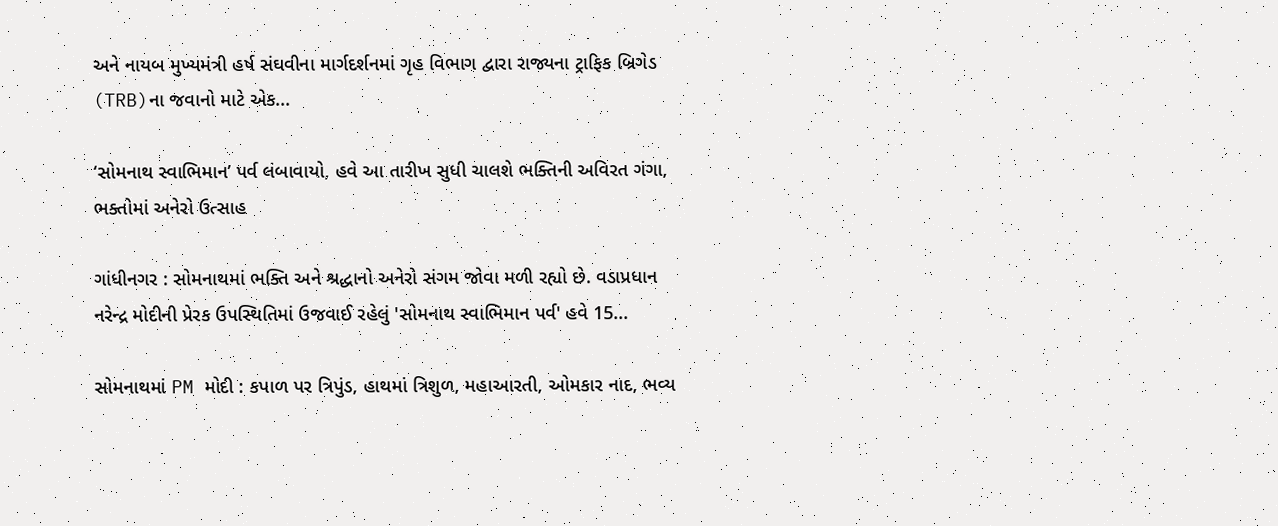અને નાયબ મુખ્યમંત્રી હર્ષ સંઘવીના માર્ગદર્શનમાં ગૃહ વિભાગ દ્વારા રાજ્યના ટ્રાફિક બ્રિગેડ (TRB)ના જવાનો માટે એક...

‘સોમનાથ સ્વાભિમાન’ પર્વ લંબાવાયો, હવે આ તારીખ સુધી ચાલશે ભક્તિની અવિરત ગંગા, ભક્તોમાં અનેરો ઉત્સાહ

ગાંધીનગર : સોમનાથમાં ભક્તિ અને શ્રદ્ધાનો અનેરો સંગમ જોવા મળી રહ્યો છે. વડાપ્રધાન નરેન્દ્ર મોદીની પ્રેરક ઉપસ્થિતિમાં ઉજવાઈ રહેલું 'સોમનાથ સ્વાભિમાન પર્વ' હવે 15...

સોમનાથમાં PM મોદી : કપાળ પર ત્રિપુંડ, હાથમાં ત્રિશુળ, મહાઆરતી, ઓમકાર નાદ, ભવ્ય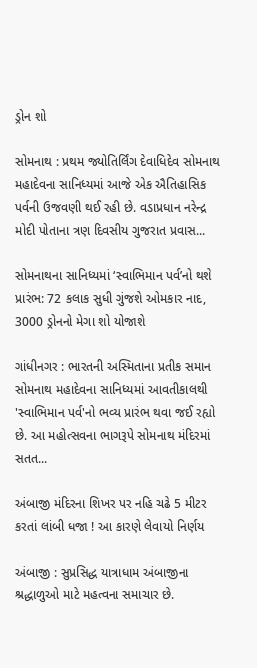ડ્રોન શો

સોમનાથ : પ્રથમ જ્યોતિર્લિંગ દેવાધિદેવ સોમનાથ મહાદેવના સાનિધ્યમાં આજે એક ઐતિહાસિક પર્વની ઉજવણી થઈ રહી છે. વડાપ્રધાન નરેન્દ્ર મોદી પોતાના ત્રણ દિવસીય ગુજરાત પ્રવાસ...

સોમનાથના સાનિધ્યમાં ‘સ્વાભિમાન પર્વ’નો થશે પ્રારંભ: 72 કલાક સુધી ગુંજશે ઓમકાર નાદ, 3000 ડ્રોનનો મેગા શો યોજાશે

ગાંધીનગર : ભારતની અસ્મિતાના પ્રતીક સમાન સોમનાથ મહાદેવના સાનિધ્યમાં આવતીકાલથી 'સ્વાભિમાન પર્વ'નો ભવ્ય પ્રારંભ થવા જઈ રહ્યો છે. આ મહોત્સવના ભાગરૂપે સોમનાથ મંદિરમાં સતત...

અંબાજી મંદિરના શિખર પર નહિ ચઢે 5 મીટર કરતાં લાંબી ધજા ! આ કારણે લેવાયો નિર્ણય

અંબાજી : સુપ્રસિદ્ધ યાત્રાધામ અંબાજીના શ્રદ્ધાળુઓ માટે મહત્વના સમાચાર છે.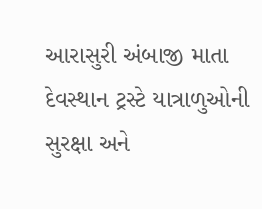આરાસુરી અંબાજી માતા દેવસ્થાન ટ્રસ્ટે યાત્રાળુઓની સુરક્ષા અને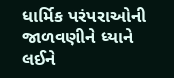ધાર્મિક પરંપરાઓની જાળવણીને ધ્યાને લઈને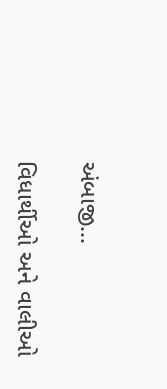અંબાજી...

વિધાર્થીઓ અને વાલીઓ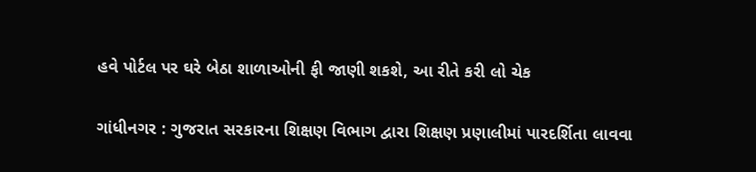હવે પોર્ટલ પર ઘરે બેઠા શાળાઓની ફી જાણી શકશે, આ રીતે કરી લો ચેક

ગાંધીનગર : ગુજરાત સરકારના શિક્ષણ વિભાગ દ્વારા શિક્ષણ પ્રણાલીમાં પારદર્શિતા લાવવા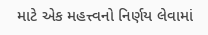માટે એક મહત્ત્વનો નિર્ણય લેવામાં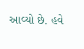આવ્યો છે. હવે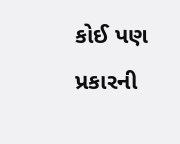કોઈ પણ પ્રકારની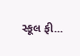સ્કૂલ ફી...